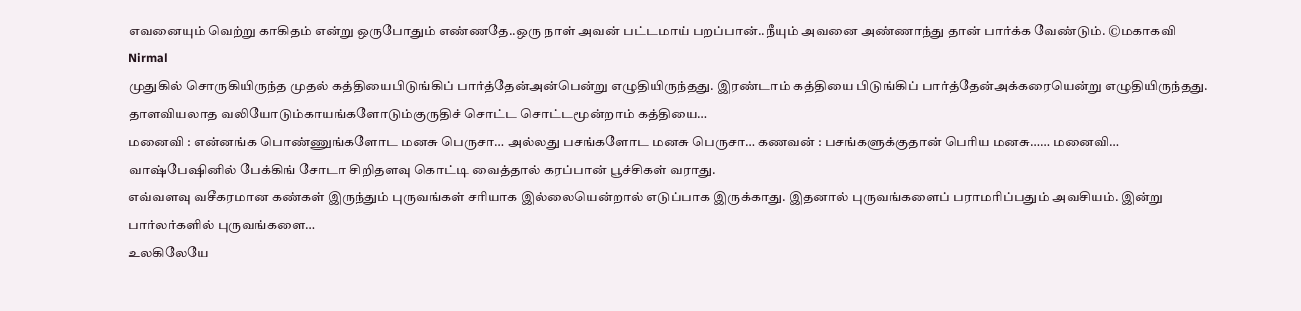எவனையும் வெற்று காகிதம் என்று ஒருபோதும் எண்ணதே..ஒரு நாள் அவன் பட்டமாய் பறப்பான்..நீயும் அவனை அண்ணாந்து தான் பார்க்க வேண்டும். ©மகாகவி
Nirmal
முதுகில் சொருகியிருந்த முதல் கத்தியைபிடுங்கிப் பார்த்தேன்அன்பென்று எழுதியிருந்தது. இரண்டாம் கத்தியை பிடுங்கிப் பார்த்தேன்அக்கரையென்று எழுதியிருந்தது. தாளவியலாத வலியோடும்காயங்களோடும்குருதிச் சொட்ட சொட்டமூன்றாம் கத்தியை…
மனைவி : என்னங்க பொண்ணுங்களோட மனசு பெருசா… அல்லது பசங்களோட மனசு பெருசா… கணவன் : பசங்களுக்குதான் பெரிய மனசு…… மனைவி…
வாஷ்பேஷினில் பேக்கிங் சோடா சிறிதளவு கொட்டி வைத்தால் கரப்பான் பூச்சிகள் வராது.
எவ்வளவு வசீகரமான கண்கள் இருந்தும் புருவங்கள் சரியாக இல்லையென்றால் எடுப்பாக இருக்காது. இதனால் புருவங்களைப் பராமரிப்பதும் அவசியம். இன்று பார்லர்களில் புருவங்களை…
உலகிலேயே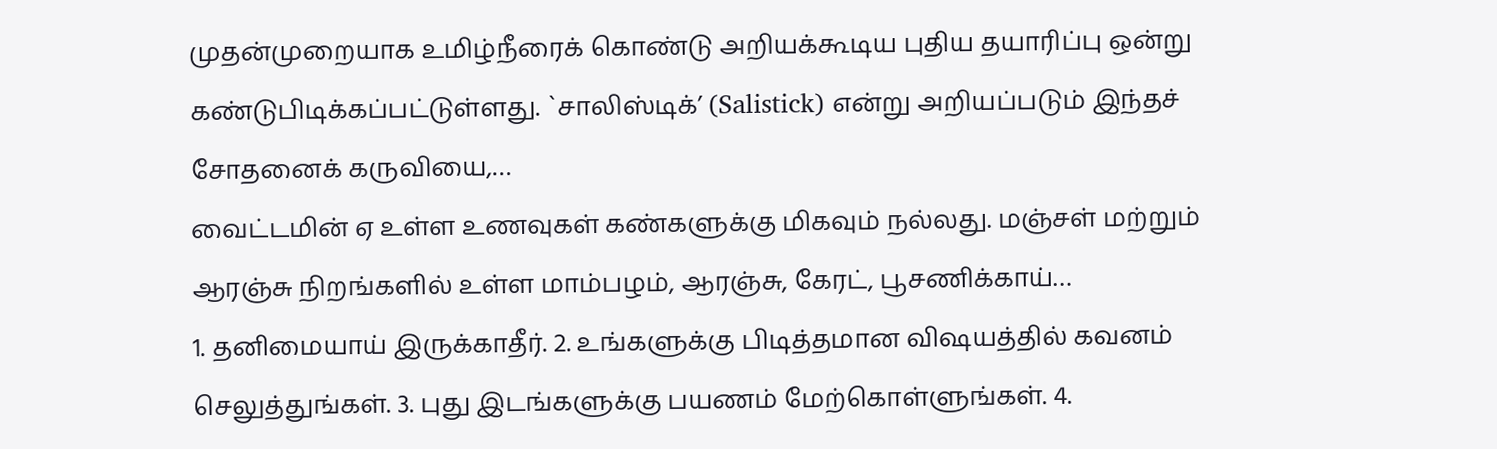முதன்முறையாக உமிழ்நீரைக் கொண்டு அறியக்கூடிய புதிய தயாரிப்பு ஒன்று கண்டுபிடிக்கப்பட்டுள்ளது. `சாலிஸ்டிக்’ (Salistick) என்று அறியப்படும் இந்தச் சோதனைக் கருவியை,…
வைட்டமின் ஏ உள்ள உணவுகள் கண்களுக்கு மிகவும் நல்லது. மஞ்சள் மற்றும் ஆரஞ்சு நிறங்களில் உள்ள மாம்பழம், ஆரஞ்சு, கேரட், பூசணிக்காய்…
1. தனிமையாய் இருக்காதீர். 2. உங்களுக்கு பிடித்தமான விஷயத்தில் கவனம் செலுத்துங்கள். 3. புது இடங்களுக்கு பயணம் மேற்கொள்ளுங்கள். 4.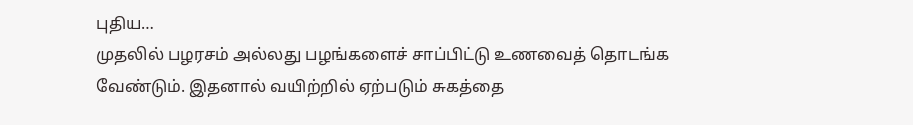புதிய…
முதலில் பழரசம் அல்லது பழங்களைச் சாப்பிட்டு உணவைத் தொடங்க வேண்டும். இதனால் வயிற்றில் ஏற்படும் சுகத்தை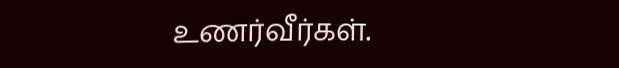உணர்வீர்கள்.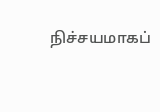நிச்சயமாகப்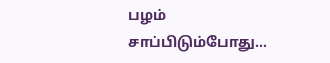பழம் சாப்பிடும்போது…